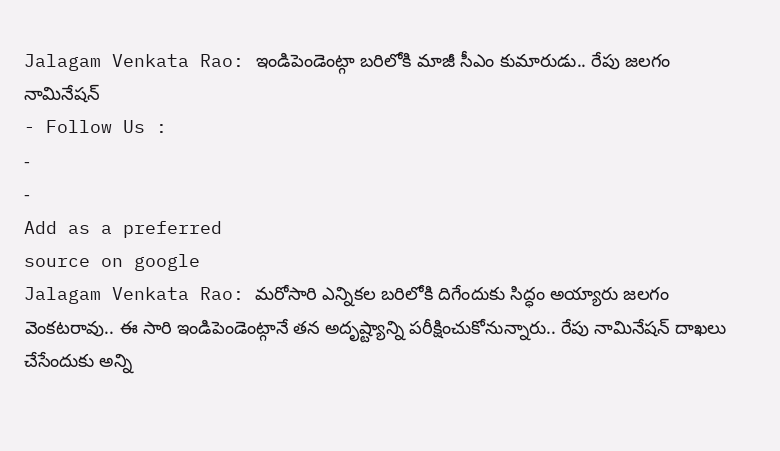Jalagam Venkata Rao: ఇండిపెండెంట్గా బరిలోకి మాజీ సీఎం కుమారుడు.. రేపు జలగం నామినేషన్
- Follow Us :
-
-
Add as a preferred
source on google
Jalagam Venkata Rao: మరోసారి ఎన్నికల బరిలోకి దిగేందుకు సిద్ధం అయ్యారు జలగం వెంకటరావు.. ఈ సారి ఇండిపెండెంట్గానే తన అదృష్ట్యాన్ని పరీక్షించుకోనున్నారు.. రేపు నామినేషన్ దాఖలు చేసేందుకు అన్ని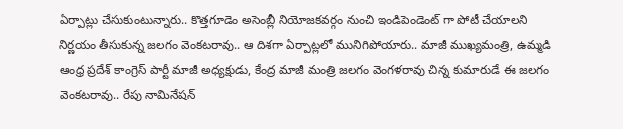ఏర్పాట్లు చేసుకుంటున్నారు.. కొత్తగూడెం అసెంబ్లీ నియోజకవర్గం నుంచి ఇండిపెండెంట్ గా పోటీ చేయాలని నిర్ణయం తీసుకున్న జలగం వెంకటరావు.. ఆ దిశగా ఏర్పాట్లలో మునిగిపోయారు.. మాజీ ముఖ్యమంత్రి, ఉమ్మడి ఆంధ్ర ప్రదేశ్ కాంగ్రెస్ పార్టీ మాజీ అధ్యక్షుడు, కేంద్ర మాజీ మంత్రి జలగం వెంగళరావు చిన్న కుమారుడే ఈ జలగం వెంకటరావు.. రేపు నామినేషన్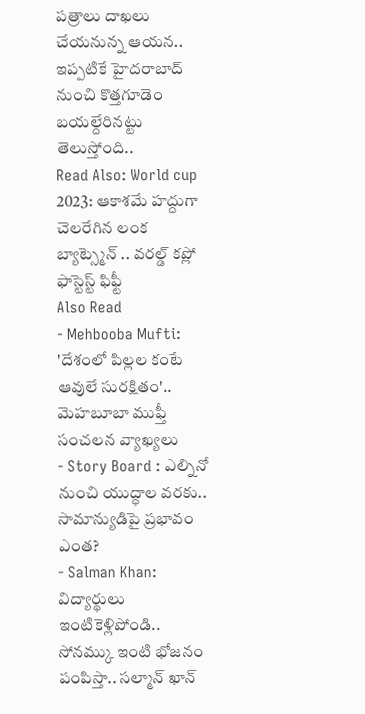పత్రాలు దాఖలు చేయనున్న ఆయన.. ఇప్పటికే హైదరాబాద్ నుంచి కొత్తగూడెం బయల్దేరినట్టు తెలుస్తోంది..
Read Also: World cup 2023: ఆకాశమే హద్దుగా చెలరేగిన లంక బ్యాట్స్మెన్ .. వరల్డ్ కప్లో ఫాస్టెస్ట్ ఫిఫ్టీ
Also Read
- Mehbooba Mufti: 'దేశంలో పిల్లల కంటే ఆవులే సురక్షితం'.. మెహబూబా ముఫ్తీ సంచలన వ్యాఖ్యలు
- Story Board : ఎల్నినో నుంచి యుద్ధాల వరకు.. సామాన్యుడిపై ప్రభావం ఎంత?
- Salman Khan: విద్యార్థులు ఇంటికెళ్లిపోండి.. సోనమ్కు ఇంటి భోజనం పంపిస్తా.. సల్మాన్ ఖాన్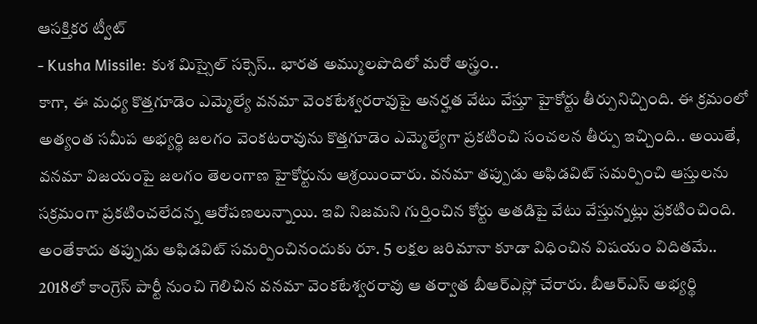ఆసక్తికర ట్వీట్
- Kusha Missile: కుశ మిస్సైల్ సక్సెస్.. భారత అమ్ములపొదిలో మరో అస్త్రం..
కాగా, ఈ మధ్య కొత్తగూడెం ఎమ్మెల్యే వనమా వెంకటేశ్వరరావుపై అనర్హత వేటు వేస్తూ హైకోర్టు తీర్పునిచ్చింది. ఈ క్రమంలో అత్యంత సమీప అభ్యర్థి జలగం వెంకటరావును కొత్తగూడెం ఎమ్మెల్యేగా ప్రకటించి సంచలన తీర్పు ఇచ్చింది.. అయితే, వనమా విజయంపై జలగం తెలంగాణ హైకోర్టును ఆశ్రయించారు. వనమా తప్పుడు అఫిడవిట్ సమర్పించి ఆస్తులను సక్రమంగా ప్రకటించలేదన్న ఆరోపణలున్నాయి. ఇవి నిజమని గుర్తించిన కోర్టు అతడిపై వేటు వేస్తున్నట్లు ప్రకటించింది. అంతేకాదు తప్పుడు అఫిడవిట్ సమర్పించినందుకు రూ. 5 లక్షల జరిమానా కూడా విధించిన విషయం విదితమే.. 2018లో కాంగ్రెస్ పార్టీ నుంచి గెలిచిన వనమా వెంకటేశ్వరరావు ఆ తర్వాత బీఆర్ఎస్లో చేరారు. బీఆర్ఎస్ అభ్యర్థి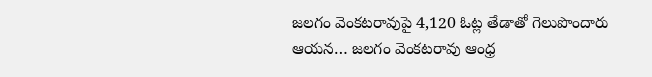జలగం వెంకటరావుపై 4,120 ఓట్ల తేడాతో గెలుపొందారు ఆయన… జలగం వెంకటరావు ఆంధ్ర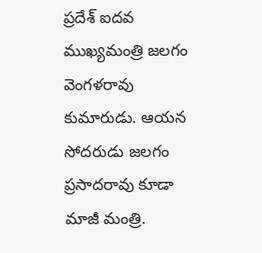ప్రదేశ్ ఐదవ ముఖ్యమంత్రి జలగం వెంగళరావు కుమారుడు. ఆయన సోదరుడు జలగం ప్రసాదరావు కూడా మాజీ మంత్రి.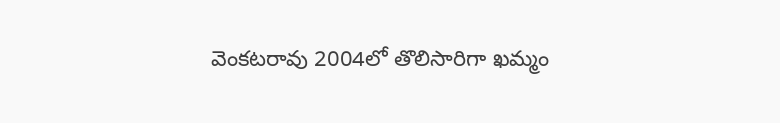వెంకటరావు 2004లో తొలిసారిగా ఖమ్మం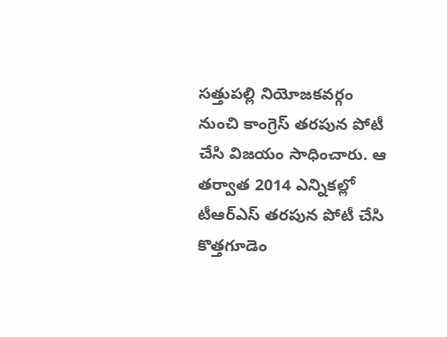సత్తుపల్లి నియోజకవర్గం నుంచి కాంగ్రెస్ తరపున పోటీ చేసి విజయం సాధించారు. ఆ తర్వాత 2014 ఎన్నికల్లో టీఆర్ఎస్ తరపున పోటీ చేసి కొత్తగూడెం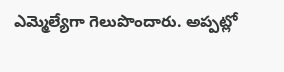ఎమ్మెల్యేగా గెలుపొందారు. అప్పట్లో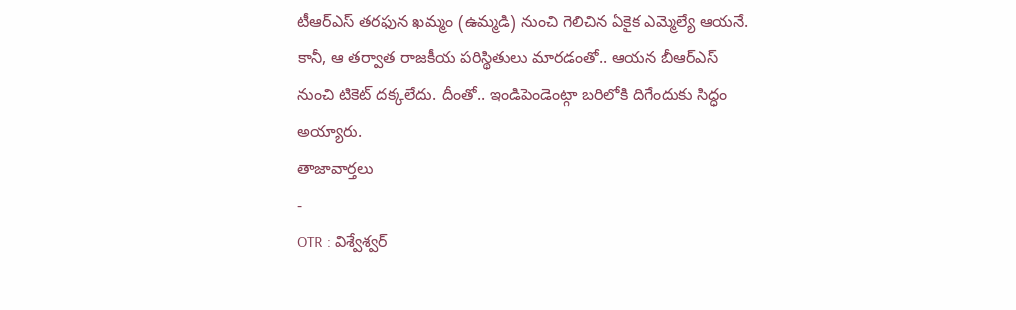టీఆర్ఎస్ తరఫున ఖమ్మం (ఉమ్మడి) నుంచి గెలిచిన ఏకైక ఎమ్మెల్యే ఆయనే. కానీ, ఆ తర్వాత రాజకీయ పరిస్థితులు మారడంతో.. ఆయన బీఆర్ఎస్ నుంచి టికెట్ దక్కలేదు. దీంతో.. ఇండిపెండెంట్గా బరిలోకి దిగేందుకు సిద్ధం అయ్యారు.
తాజావార్తలు
-
OTR : విశ్వేశ్వర్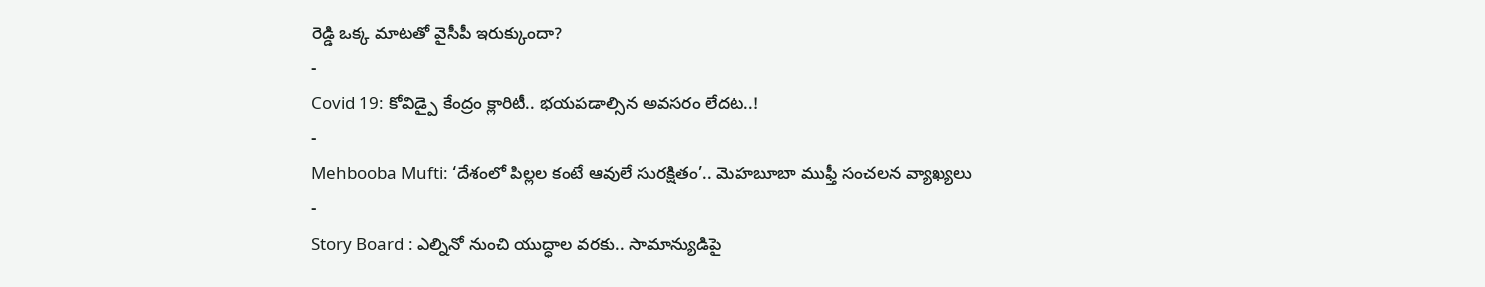రెడ్డి ఒక్క మాటతో వైసీపీ ఇరుక్కుందా?
-
Covid 19: కోవిడ్పై కేంద్రం క్లారిటీ.. భయపడాల్సిన అవసరం లేదట..!
-
Mehbooba Mufti: ‘దేశంలో పిల్లల కంటే ఆవులే సురక్షితం’.. మెహబూబా ముఫ్తీ సంచలన వ్యాఖ్యలు
-
Story Board : ఎల్నినో నుంచి యుద్ధాల వరకు.. సామాన్యుడిపై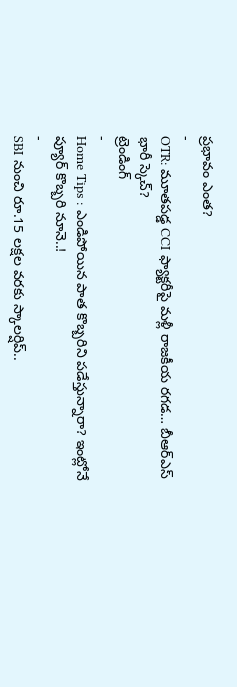ప్రభావం ఎంత?
-
OTR: మూతపడ్డ CCI ఫ్యాక్టరీపై మళ్లీ రాజకీయ రగడ… బీఆర్ఎస్ భారీ స్కెచ్?
ట్రెండింగ్
-
Home Tips : ఎండిపోయిన పాత కొబ్బరిని పడేస్తున్నారా? ఇంట్లోనే ప్యూర్ కొబ్బరి నూనె..!
-
SBI నుంచి రూ.15 లక్షల వరకు స్కాలర్షిప్..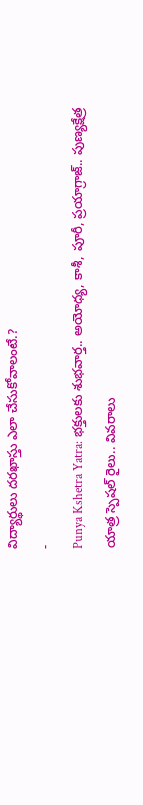విద్యార్థులు దరఖాస్తు ఎలా చేసుకోవాలంటే.?
-
Punya Kshetra Yatra: భక్తులకు శుభవార్త.. అయోధ్య, కాశీ, పూరీ, ప్రయాగ్రాజ్.. పుణ్యక్షేత్ర యాత్ర స్పెషల్ రైలు.. వివరాలు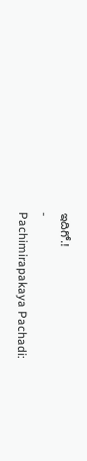ఇదిగో.!
-
Pachimirapakaya Pachadi: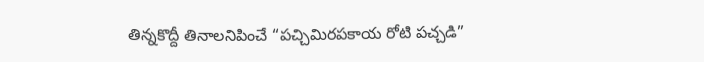తిన్నకొద్దీ తినాలనిపించే “పచ్చిమిరపకాయ రోటి పచ్చడి”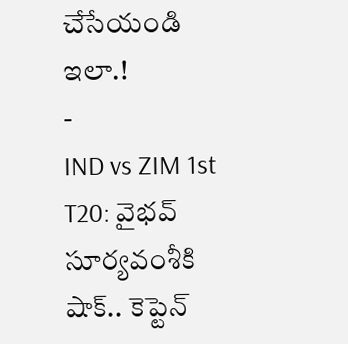చేసేయండి ఇలా.!
-
IND vs ZIM 1st T20: వైభవ్ సూర్యవంశీకి షాక్.. కెప్టెన్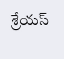శ్రేయస్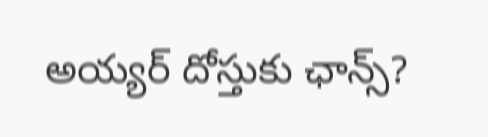అయ్యర్ దోస్తుకు ఛాన్స్?